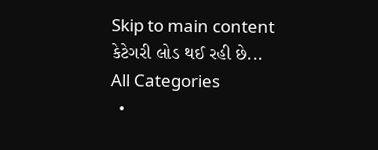Skip to main content
કેટેગરી લોડ થઈ રહી છે...
All Categories
  •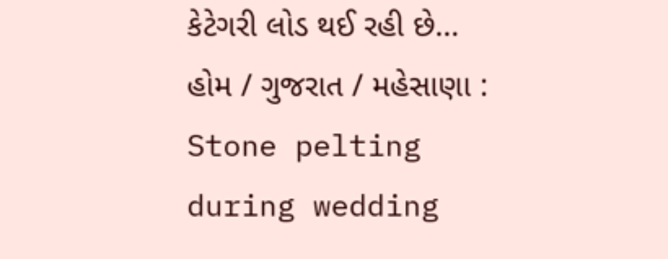કેટેગરી લોડ થઈ રહી છે...
હોમ / ગુજરાત / મહેસાણા : Stone pelting during wedding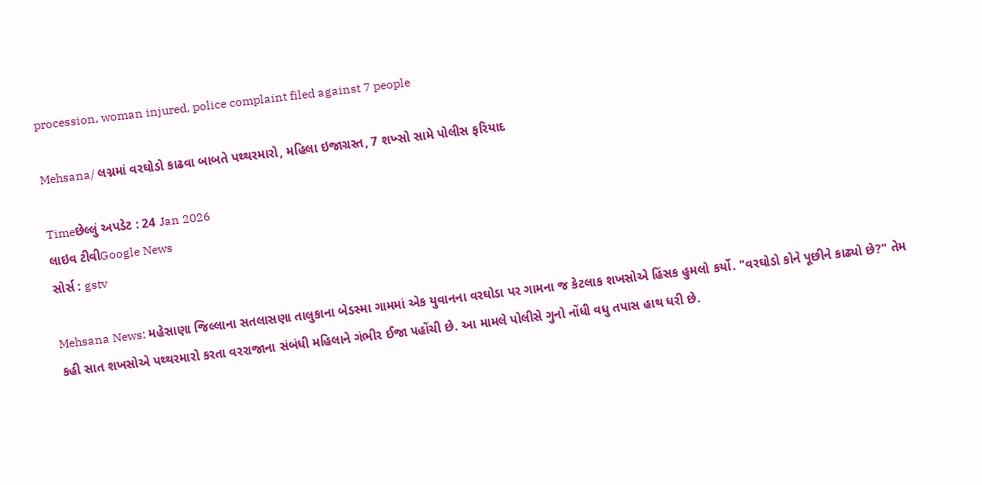procession, woman injured, police complaint filed against 7 people

Mehsana/ લગ્નમાં વરઘોડો કાઢવા બાબતે પથ્થરમારો, મહિલા ઇજાગ્રસ્ત, 7 શખ્સો સામે પોલીસ ફરિયાદ

Timeછેલ્લું અપડેટ : 24 Jan 2026
લાઇવ ટીવીGoogle News
સોર્સ : gstv

Mehsana News: મહેસાણા જિલ્લાના સતલાસણા તાલુકાના બેડસ્મા ગામમાં એક યુવાનના વરઘોડા પર ગામના જ કેટલાક શખસોએ હિંસક હુમલો કર્યો. "વરઘોડો કોને પૂછીને કાઢ્યો છે?" તેમ કહી સાત શખસોએ પથ્થરમારો કરતા વરરાજાના સંબંધી મહિલાને ગંભીર ઈજા પહોંચી છે. આ મામલે પોલીસે ગુનો નોંધી વધુ તપાસ હાથ ધરી છે.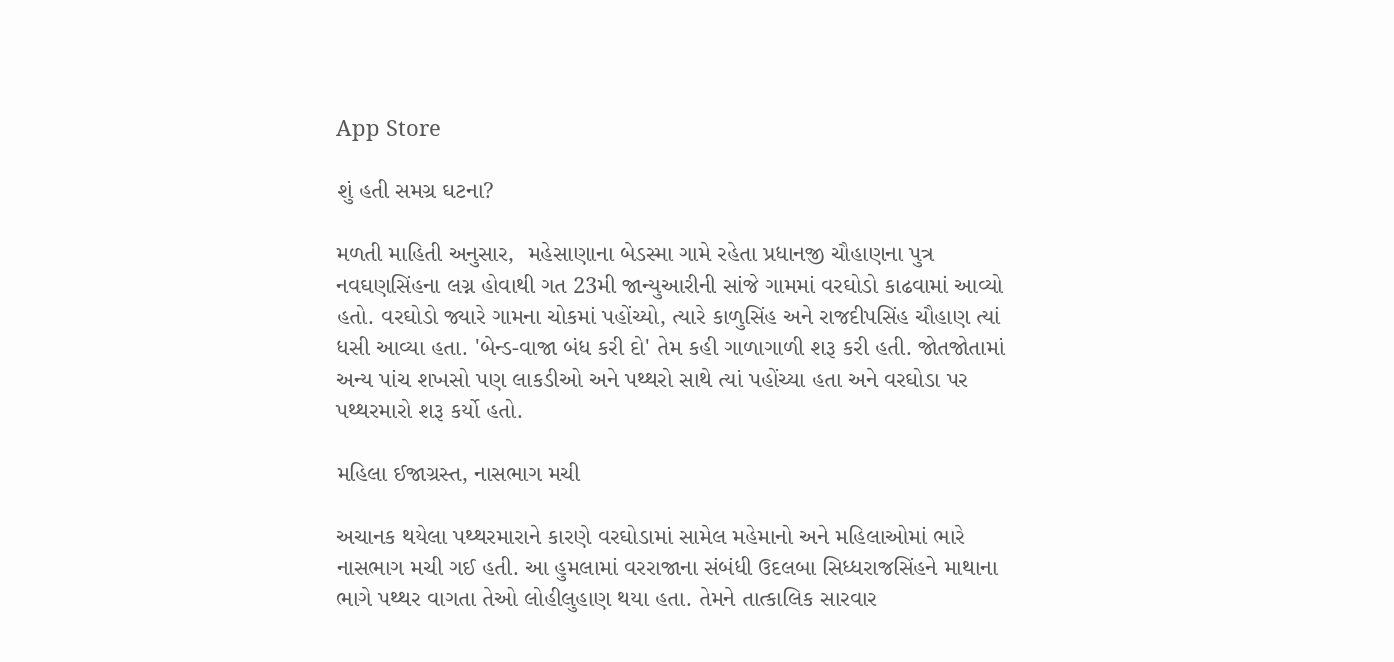App Store

શું હતી સમગ્ર ઘટના?

મળતી માહિતી અનુસાર,  મહેસાણાના બેડસ્મા ગામે રહેતા પ્રધાનજી ચૌહાણના પુત્ર નવઘણસિંહના લગ્ન હોવાથી ગત 23મી જાન્યુઆરીની સાંજે ગામમાં વરઘોડો કાઢવામાં આવ્યો હતો. વરઘોડો જ્યારે ગામના ચોકમાં પહોંચ્યો, ત્યારે કાળુસિંહ અને રાજદીપસિંહ ચૌહાણ ત્યાં ધસી આવ્યા હતા. 'બેન્ડ-વાજા બંધ કરી દો' તેમ કહી ગાળાગાળી શરૂ કરી હતી. જોતજોતામાં અન્ય પાંચ શખસો પણ લાકડીઓ અને પથ્થરો સાથે ત્યાં પહોંચ્યા હતા અને વરઘોડા પર પથ્થરમારો શરૂ કર્યો હતો.

મહિલા ઈજાગ્રસ્ત, નાસભાગ મચી

અચાનક થયેલા પથ્થરમારાને કારણે વરઘોડામાં સામેલ મહેમાનો અને મહિલાઓમાં ભારે નાસભાગ મચી ગઈ હતી. આ હુમલામાં વરરાજાના સંબંધી ઉદલબા સિધ્ધરાજસિંહને માથાના ભાગે પથ્થર વાગતા તેઓ લોહીલુહાણ થયા હતા. તેમને તાત્કાલિક સારવાર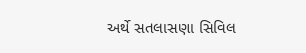અર્થે સતલાસણા સિવિલ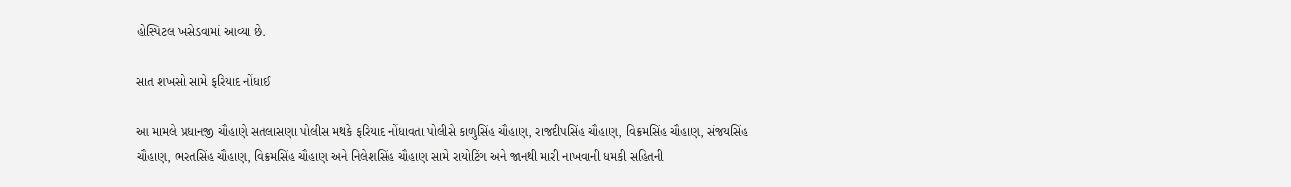હોસ્પિટલ ખસેડવામાં આવ્યા છે.

સાત શખસો સામે ફરિયાદ નોંધાઈ

આ મામલે પ્રધાનજી ચૌહાણે સતલાસણા પોલીસ મથકે ફરિયાદ નોંધાવતા પોલીસે કાળુસિંહ ચૌહાણ, રાજદીપસિંહ ચૌહાણ, વિક્રમસિંહ ચૌહાણ, સંજયસિંહ ચૌહાણ, ભરતસિંહ ચૌહાણ, વિક્રમસિંહ ચૌહાણ અને નિલેશસિંહ ચૌહાણ સામે રાયોટિંગ અને જાનથી મારી નાખવાની ધમકી સહિતની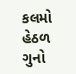કલમો હેઠળ ગુનો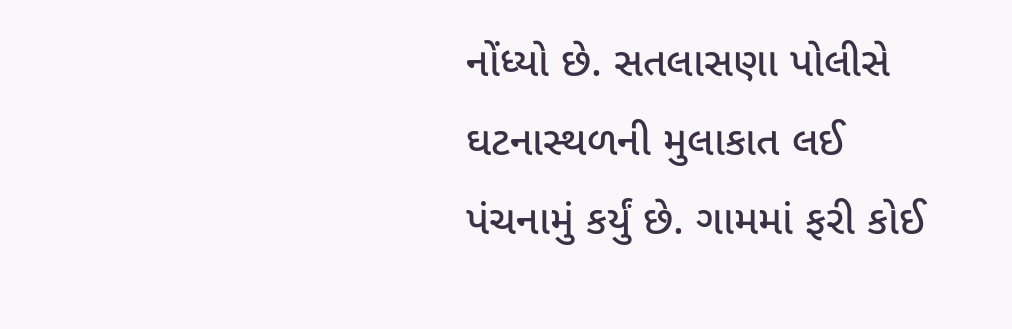નોંધ્યો છે. સતલાસણા પોલીસે ઘટનાસ્થળની મુલાકાત લઈ પંચનામું કર્યું છે. ગામમાં ફરી કોઈ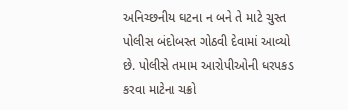અનિચ્છનીય ઘટના ન બને તે માટે ચુસ્ત પોલીસ બંદોબસ્ત ગોઠવી દેવામાં આવ્યો છે. પોલીસે તમામ આરોપીઓની ધરપકડ કરવા માટેના ચક્રો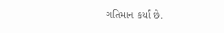ગતિમાન કર્યાં છે.